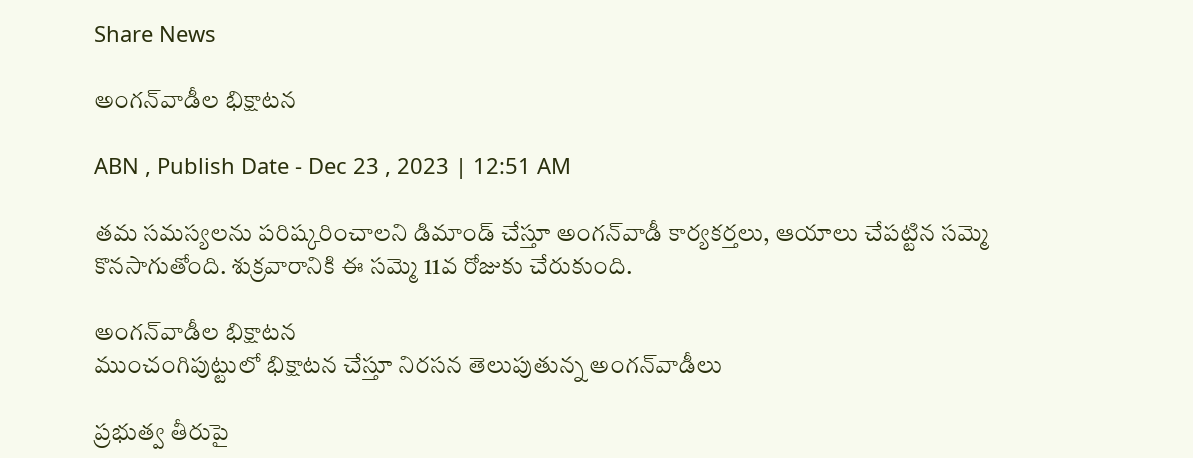Share News

అంగన్‌వాడీల భిక్షాటన

ABN , Publish Date - Dec 23 , 2023 | 12:51 AM

తమ సమస్యలను పరిష్కరించాలని డిమాండ్‌ చేస్తూ అంగన్‌వాడీ కార్యకర్తలు, ఆయాలు చేపట్టిన సమ్మె కొనసాగుతోంది. శుక్రవారానికి ఈ సమ్మె 11వ రోజుకు చేరుకుంది.

అంగన్‌వాడీల భిక్షాటన
ముంచంగిపుట్టులో భిక్షాటన చేస్తూ నిరసన తెలుపుతున్న అంగన్‌వాడీలు

ప్రభుత్వ తీరుపై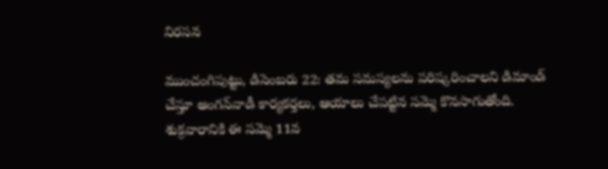నిరసన

ముంచంగిపుట్టు, డిసెంబరు 22: తమ సమస్యలను పరిష్కరించాలని డిమాండ్‌ చేస్తూ అంగన్‌వాడీ కార్యకర్తలు, ఆయాలు చేపట్టిన సమ్మె కొనసాగుతోంది. శుక్రవారానికి ఈ సమ్మె 11వ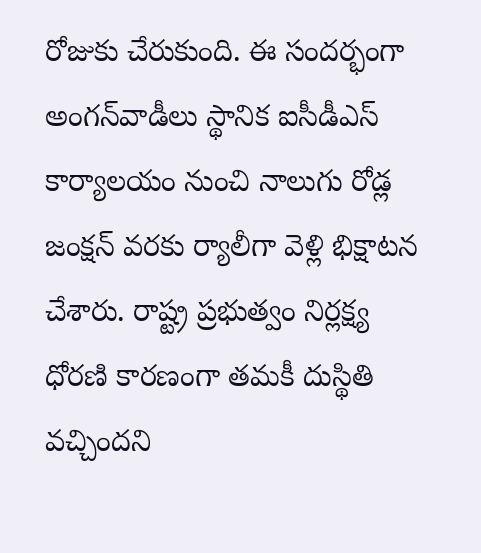రోజుకు చేరుకుంది. ఈ సందర్భంగా అంగన్‌వాడీలు స్థానిక ఐసీడీఎస్‌ కార్యాలయం నుంచి నాలుగు రోడ్ల జంక్షన్‌ వరకు ర్యాలీగా వెళ్లి భిక్షాటన చేశారు. రాష్ట్ర ప్రభుత్వం నిర్లక్ష్య ధోరణి కారణంగా తమకీ దుస్థితి వచ్చిందని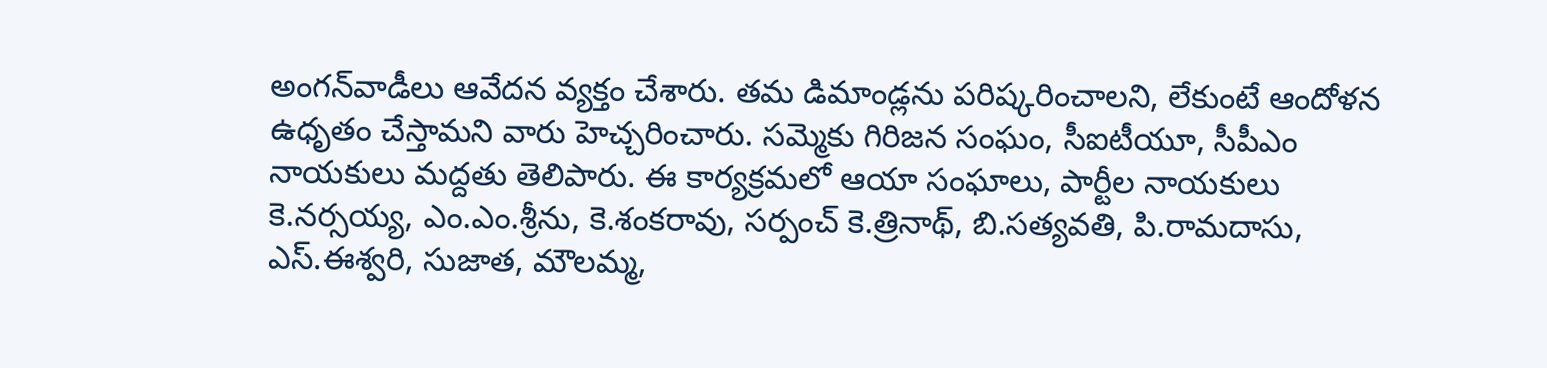అంగన్‌వాడీలు ఆవేదన వ్యక్తం చేశారు. తమ డిమాండ్లను పరిష్కరించాలని, లేకుంటే ఆందోళన ఉధృతం చేస్తామని వారు హెచ్చరించారు. సమ్మెకు గిరిజన సంఘం, సీఐటీయూ, సీపీఎం నాయకులు మద్దతు తెలిపారు. ఈ కార్యక్రమలో ఆయా సంఘాలు, పార్టీల నాయకులు కె.నర్సయ్య, ఎం.ఎం.శ్రీను, కె.శంకరావు, సర్పంచ్‌ కె.త్రినాథ్‌, బి.సత్యవతి, పి.రామదాసు, ఎస్‌.ఈశ్వరి, సుజాత, మౌలమ్మ,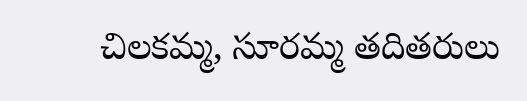చిలకమ్మ, సూరమ్మ తదితరులు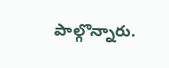పాల్గొన్నారు.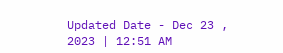Updated Date - Dec 23 , 2023 | 12:51 AM